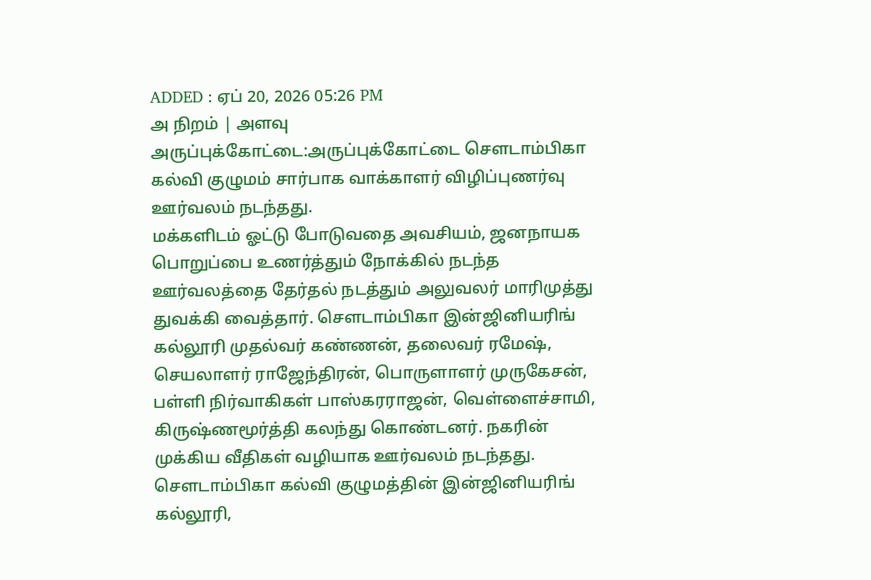ADDED : ஏப் 20, 2026 05:26 PM
அ நிறம் | அளவு
அருப்புக்கோட்டை:அருப்புக்கோட்டை சௌடாம்பிகா கல்வி குழுமம் சார்பாக வாக்காளர் விழிப்புணர்வு ஊர்வலம் நடந்தது.
மக்களிடம் ஓட்டு போடுவதை அவசியம், ஜனநாயக பொறுப்பை உணர்த்தும் நோக்கில் நடந்த ஊர்வலத்தை தேர்தல் நடத்தும் அலுவலர் மாரிமுத்து துவக்கி வைத்தார். சௌடாம்பிகா இன்ஜினியரிங் கல்லூரி முதல்வர் கண்ணன், தலைவர் ரமேஷ், செயலாளர் ராஜேந்திரன், பொருளாளர் முருகேசன், பள்ளி நிர்வாகிகள் பாஸ்கரராஜன், வெள்ளைச்சாமி, கிருஷ்ணமூர்த்தி கலந்து கொண்டனர். நகரின் முக்கிய வீதிகள் வழியாக ஊர்வலம் நடந்தது.
சௌடாம்பிகா கல்வி குழுமத்தின் இன்ஜினியரிங் கல்லூரி,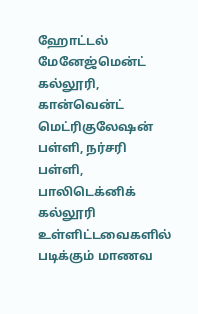ஹோட்டல் மேனேஜ்மென்ட் கல்லூரி, கான்வென்ட் மெட்ரிகுலேஷன் பள்ளி, நர்சரி பள்ளி, பாலிடெக்னிக் கல்லூரி உள்ளிட்டவைகளில் படிக்கும் மாணவ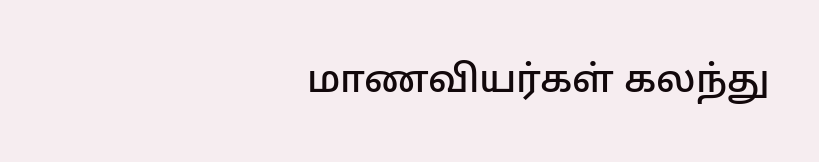மாணவியர்கள் கலந்து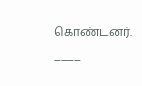கொண்டனர்.
____